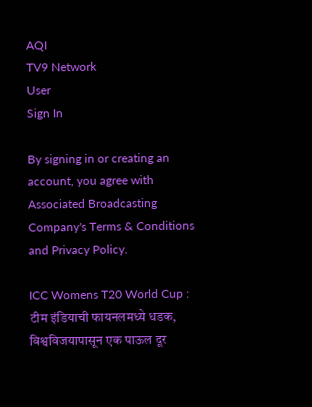AQI
TV9 Network
User
Sign In

By signing in or creating an account, you agree with Associated Broadcasting Company's Terms & Conditions and Privacy Policy.

ICC Womens T20 World Cup : टीम इंडियाची फायनलमध्ये धडक, विश्वविजयापासून एक पाऊल दूर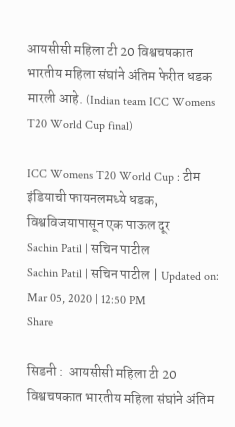आयसीसी महिला टी 20 विश्वचषकात भारतीय महिला संघांने अंतिम फेरीत धडक मारली आहे. (Indian team ICC Womens T20 World Cup final)

ICC Womens T20 World Cup : टीम इंडियाची फायनलमध्ये धडक, विश्वविजयापासून एक पाऊल दूर
Sachin Patil | सचिन पाटील
Sachin Patil | सचिन पाटील | Updated on: Mar 05, 2020 | 12:50 PM
Share

सिडनी :  आयसीसी महिला टी 20 विश्वचषकात भारतीय महिला संघांने अंतिम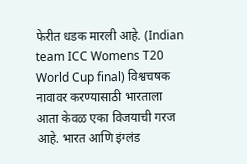फेरीत धडक मारली आहे. (Indian team ICC Womens T20 World Cup final) विश्वचषक नावावर करण्यासाठी भारताला आता केवळ एका विजयाची गरज आहे. भारत आणि इंग्लंड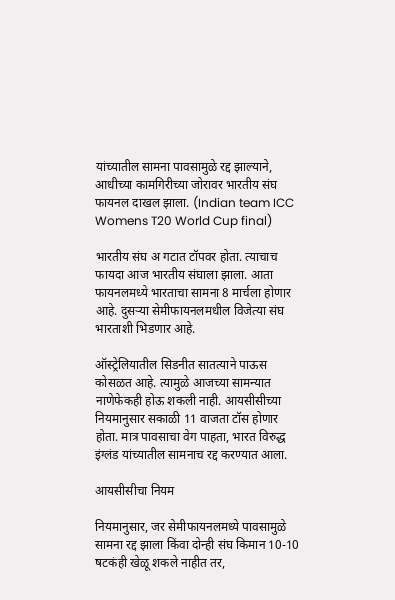यांच्यातील सामना पावसामुळे रद्द झाल्याने, आधीच्या कामगिरीच्या जोरावर भारतीय संघ फायनल दाखल झाला. (Indian team ICC Womens T20 World Cup final)

भारतीय संघ अ गटात टॉपवर होता. त्याचाच फायदा आज भारतीय संघाला झाला. आता फायनलमध्ये भारताचा सामना 8 मार्चला होणार आहे. दुसऱ्या सेमीफायनलमधील विजेत्या संघ भारताशी भिडणार आहे.

ऑस्ट्रेलियातील सिडनीत सातत्याने पाऊस कोसळत आहे. त्यामुळे आजच्या सामन्यात नाणेफेकही होऊ शकली नाही. आयसीसीच्या नियमानुसार सकाळी 11 वाजता टॉस होणार होता. मात्र पावसाचा वेग पाहता, भारत विरुद्ध इंग्लंड यांच्यातील सामनाच रद्द करण्यात आला.

आयसीसीचा नियम

नियमानुसार, जर सेमीफायनलमध्ये पावसामुळे सामना रद्द झाला किंवा दोन्ही संघ किमान 10-10 षटकंही खेळू शकले नाहीत तर,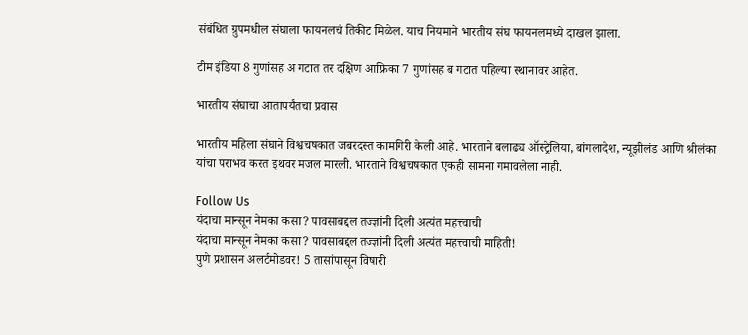संबंधित ग्रुपमधील संघाला फायनलचं तिकीट मिळेल. याच नियमाने भारतीय संघ फायनलमध्ये दाखल झाला.

टीम इंडिया 8 गुणांसह अ गटात तर दक्षिण आफ्रिका 7 गुणांसह ब गटात पहिल्या स्थानावर आहेत.

भारतीय संघाचा आतापर्यंतचा प्रवास

भारतीय महिला संघाने विश्वचषकात जबरदस्त कामगिरी केली आहे. भारताने बलाढ्य ऑस्ट्रेलिया, बांगलादेश, न्यूझीलंड आणि श्रीलंका यांचा पराभव करत इथवर मजल मारली. भारताने विश्वचषकात एकही सामना गमावलेला नाही.

Follow Us
यंदाचा मान्सून नेमका कसा? पावसाबद्दल तज्ज्ञांनी दिली अत्यंत महत्त्वाची
यंदाचा मान्सून नेमका कसा? पावसाबद्दल तज्ज्ञांनी दिली अत्यंत महत्त्वाची माहिती!
पुणे प्रशासन अलर्टमोडवर! 5 तासांपासून विषारी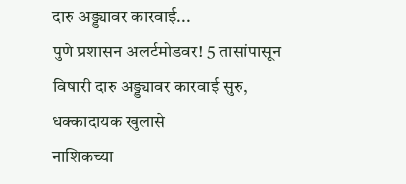दारु अड्ड्यावर कारवाई...
पुणे प्रशासन अलर्टमोडवर! 5 तासांपासून विषारी दारु अड्ड्यावर कारवाई सुरु, धक्कादायक खुलासे
नाशिकच्या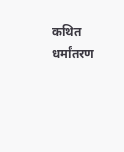कथित धर्मांतरण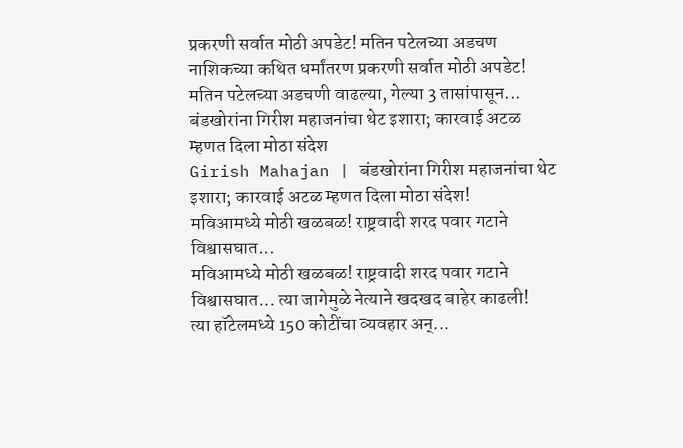प्रकरणी सर्वात मोठी अपडेट! मतिन पटेलच्या अडचण
नाशिकच्या कथित धर्मांतरण प्रकरणी सर्वात मोठी अपडेट! मतिन पटेलच्या अडचणी वाढल्या, गेल्या 3 तासांपासून...
बंडखोरांना गिरीश महाजनांचा थेट इशारा; कारवाई अटळ म्हणत दिला मोठा संदेश
Girish Mahajan | बंडखोरांना गिरीश महाजनांचा थेट इशारा; कारवाई अटळ म्हणत दिला मोठा संदेश!
मविआमध्ये मोठी खळबळ! राष्ट्रवादी शरद पवार गटाने विश्वासघात...
मविआमध्ये मोठी खळबळ! राष्ट्रवादी शरद पवार गटाने विश्वासघात... त्या जागेमुळे नेत्याने खदखद बाहेर काढली!
त्या हॉटेलमध्ये 150 कोटींचा व्यवहार अन्...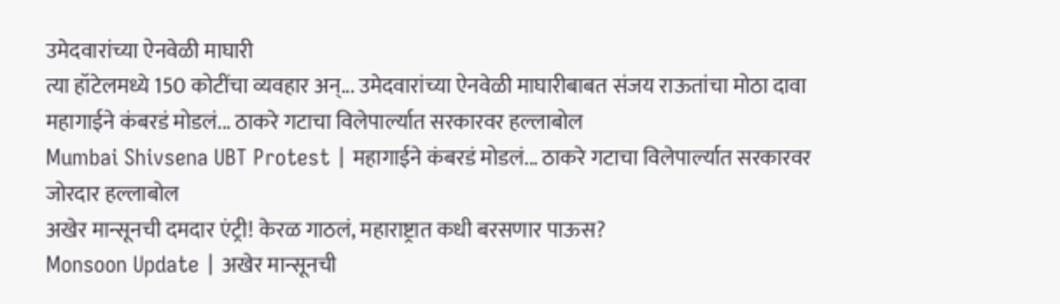उमेदवारांच्या ऐनवेळी माघारी
त्या हॉटेलमध्ये 150 कोटींचा व्यवहार अन्... उमेदवारांच्या ऐनवेळी माघारीबाबत संजय राऊतांचा मोठा दावा
महागाईने कंबरडं मोडलं... ठाकरे गटाचा विलेपार्ल्यात सरकारवर हल्लाबोल
Mumbai Shivsena UBT Protest | महागाईने कंबरडं मोडलं... ठाकरे गटाचा विलेपार्ल्यात सरकारवर जोरदार हल्लाबोल
अखेर मान्सूनची दमदार एंट्री! केरळ गाठलं, महाराष्ट्रात कधी बरसणार पाऊस?
Monsoon Update | अखेर मान्सूनची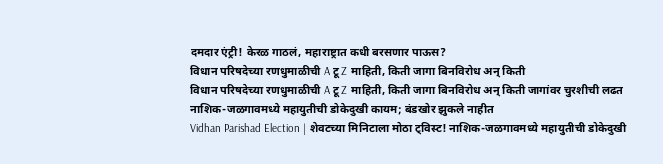दमदार एंट्री! केरळ गाठलं, महाराष्ट्रात कधी बरसणार पाऊस?
विधान परिषदेच्या रणधुमाळीची A टू Z माहिती, किती जागा बिनविरोध अन् किती
विधान परिषदेच्या रणधुमाळीची A टू Z माहिती, किती जागा बिनविरोध अन् किती जागांवर चुरशीची लढत
नाशिक-जळगावमध्ये महायुतीची डोकेदुखी कायम; बंडखोर झुकले नाहीत
Vidhan Parishad Election | शेवटच्या मिनिटाला मोठा ट्विस्ट! नाशिक-जळगावमध्ये महायुतीची डोकेदुखी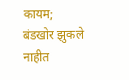कायम; बंडखोर झुकले नाहीत